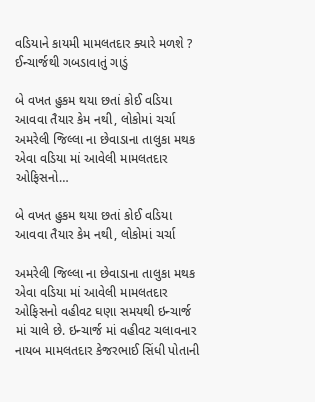વડિયાને કાયમી મામલતદાર ક્યારે મળશે ? ઈન્ચાર્જથી ગબડાવાતું ગાડું

બે વખત હુકમ થયા છતાં કોઈ વડિયા આવવા તૈયાર કેમ નથી, લોકોમાં ચર્ચા અમરેલી જિલ્લા ના છેવાડાના તાલુકા મથક એવા વડિયા માં આવેલી મામલતદાર ઓફિસનો…

બે વખત હુકમ થયા છતાં કોઈ વડિયા આવવા તૈયાર કેમ નથી, લોકોમાં ચર્ચા

અમરેલી જિલ્લા ના છેવાડાના તાલુકા મથક એવા વડિયા માં આવેલી મામલતદાર ઓફિસનો વહીવટ ઘણા સમયથી ઇન્ચાર્જ માં ચાલે છે. ઇન્ચાર્જ માં વહીવટ ચલાવનાર નાયબ મામલતદાર કેજરભાઈ સિંધી પોતાની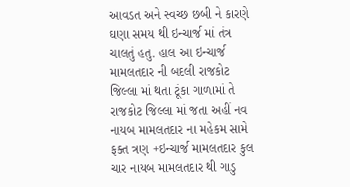આવડત અને સ્વચ્છ છબી ને કારણે ઘણા સમય થી ઇન્ચાર્જ માં તંત્ર ચાલતું હતુ. હાલ આ ઇન્ચાર્જ મામલતદાર ની બદલી રાજકોટ જિલ્લા માં થતા ટૂંકા ગાળામાં તે રાજકોટ જિલ્લા માં જતા અહીં નવ નાયબ મામલતદાર ના મહેકમ સામે ફક્ત ત્રણ +ઇન્ચાર્જ મામલતદાર કુલ ચાર નાયબ મામલતદાર થી ગાડુ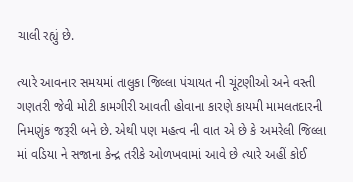ચાલી રહ્યું છે.

ત્યારે આવનાર સમયમાં તાલુકા જિલ્લા પંચાયત ની ચૂંટણીઓ અને વસ્તી ગણતરી જેવી મોટી કામગીરી આવતી હોવાના કારણે કાયમી મામલતદારની નિમણુંક જરૂરી બને છે. એથી પણ મહત્વ ની વાત એ છે કે અમરેલી જિલ્લા માં વડિયા ને સજાના કેન્દ્ર તરીકે ઓળખવામાં આવે છે ત્યારે અહીં કોઈ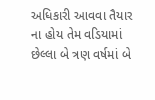અધિકારી આવવા તૈયાર ના હોય તેમ વડિયામાં છેલ્લા બે ત્રણ વર્ષમાં બે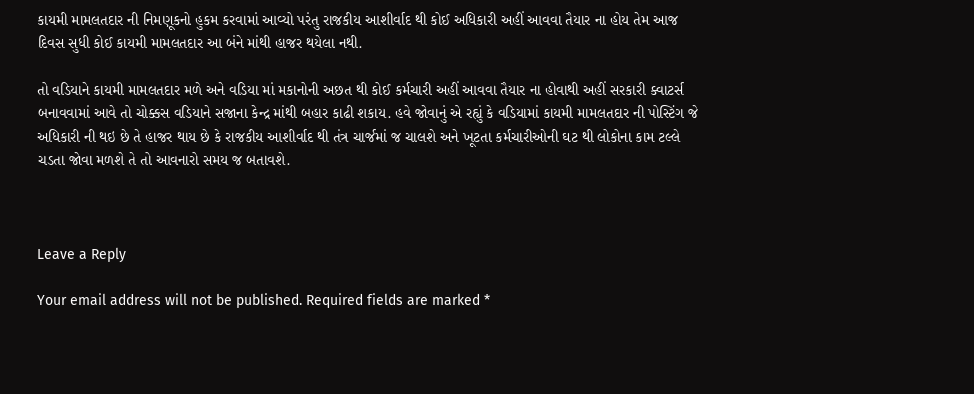કાયમી મામલતદાર ની નિમણૂકનો હુકમ કરવામાં આવ્યો પરંતુ રાજકીય આશીર્વાદ થી કોઈ અધિકારી અહીં આવવા તૈયાર ના હોય તેમ આજ દિવસ સુધી કોઈ કાયમી મામલતદાર આ બંને માંથી હાજર થયેલા નથી.

તો વડિયાને કાયમી મામલતદાર મળે અને વડિયા માં મકાનોની અછત થી કોઈ કર્મચારી અહીં આવવા તૈયાર ના હોવાથી અહીં સરકારી ક્વાટર્સ બનાવવામાં આવે તો ચોક્કસ વડિયાને સજાના કેન્દ્ર માંથી બહાર કાઢી શકાય. હવે જોવાનું એ રહ્યું કે વડિયામાં કાયમી મામલતદાર ની પોસ્ટિંગ જે અધિકારી ની થઇ છે તે હાજર થાય છે કે રાજકીય આશીર્વાદ થી તંત્ર ચાર્જમાં જ ચાલશે અને ખૂટતા કર્મચારીઓની ઘટ થી લોકોના કામ ટલ્લે ચડતા જોવા મળશે તે તો આવનારો સમય જ બતાવશે.



Leave a Reply

Your email address will not be published. Required fields are marked *